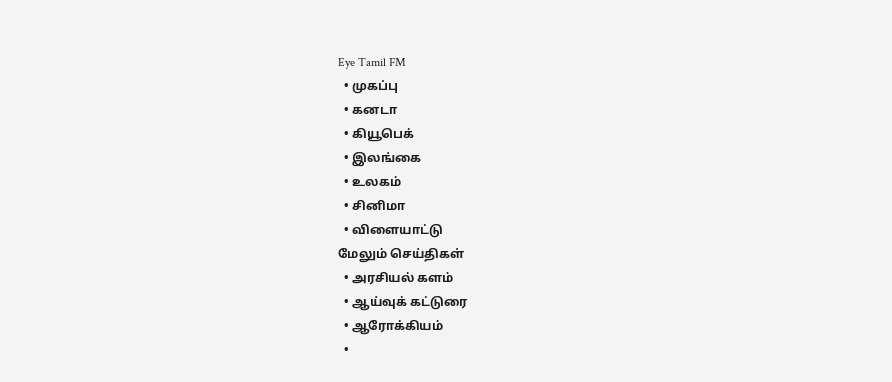Eye Tamil FM
  • முகப்பு
  • கனடா
  • கியூபெக்
  • இலங்கை
  • உலகம்
  • சினிமா
  • விளையாட்டு
மேலும் செய்திகள்
  • அரசியல் களம்
  • ஆய்வுக் கட்டுரை
  • ஆரோக்கியம்
  •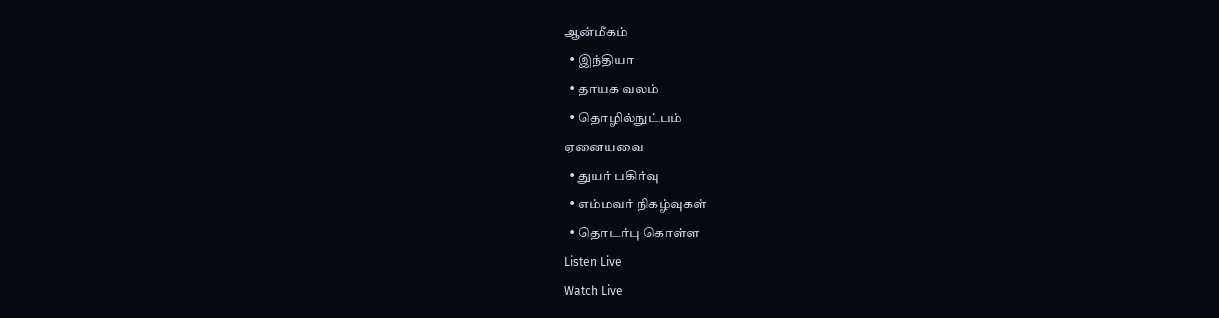ஆன்மீகம்
  • இந்தியா
  • தாயக வலம்
  • தொழில்நுட்பம்
ஏனையவை
  • துயர் பகிர்வு
  • எம்மவர் நிகழ்வுகள்
  • தொடர்பு கொள்ள
Listen Live
Watch Live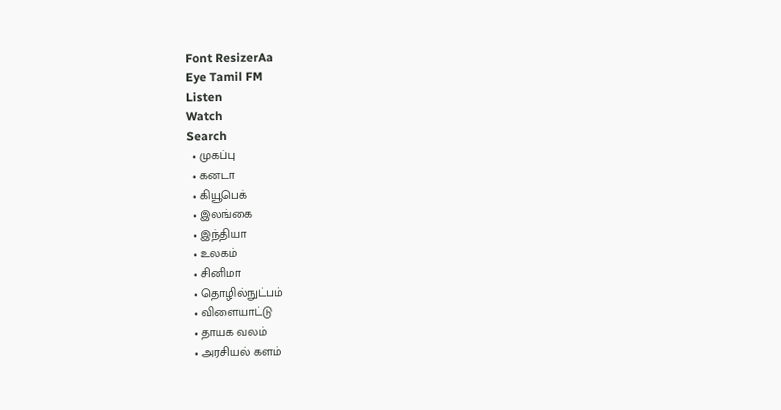Font ResizerAa
Eye Tamil FM
Listen
Watch
Search
  • முகப்பு
  • கனடா
  • கியூபெக்
  • இலங்கை
  • இந்தியா
  • உலகம்
  • சினிமா
  • தொழில்நுட்பம்
  • விளையாட்டு
  • தாயக வலம்
  • அரசியல் களம்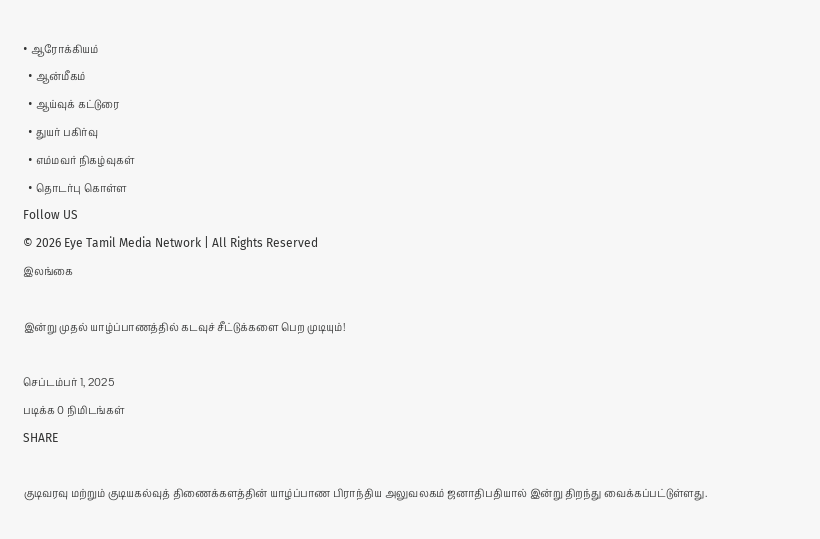• ஆரோக்கியம்
  • ஆன்மீகம்
  • ஆய்வுக் கட்டுரை
  • துயர் பகிர்வு
  • எம்மவர் நிகழ்வுகள்
  • தொடர்பு கொள்ள
Follow US
© 2026 Eye Tamil Media Network | All Rights Reserved
இலங்கை

இன்று முதல் யாழ்ப்பாணத்தில் கடவுச் சீட்டுக்களை பெற முடியும்!

செப்டம்பர் 1, 2025
படிக்க 0 நிமிடங்கள்
SHARE

குடிவரவு மற்றும் குடியகல்வுத் திணைக்களத்தின் யாழ்ப்பாண பிராந்திய அலுவலகம் ஜனாதிபதியால் இன்று திறந்து வைக்கப்பட்டுள்ளது.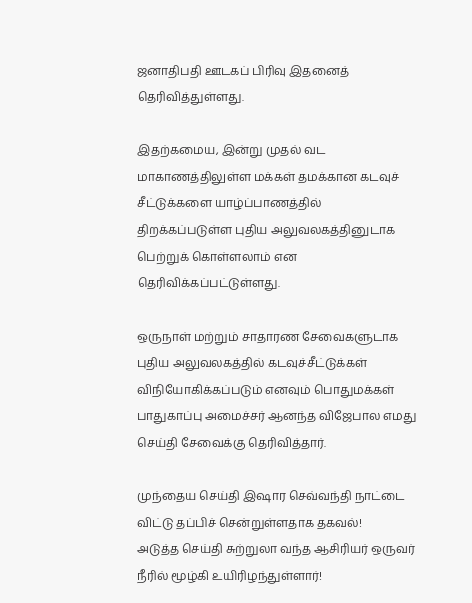ஜனாதிபதி ஊடகப் பிரிவு இதனைத் தெரிவித்துள்ளது.

இதற்கமைய, இன்று முதல் வட மாகாணத்திலுள்ள மக்கள் தமக்கான கடவுச் சீட்டுக்களை யாழ்ப்பாணத்தில் திறக்கப்படுள்ள புதிய அலுவலகத்தினுடாக பெற்றுக் கொள்ளலாம் என தெரிவிக்கப்பட்டுள்ளது.

ஒருநாள் மற்றும் சாதாரண சேவைகளுடாக புதிய அலுவலகத்தில் கடவுச்சீட்டுக்கள் விநியோகிக்கப்படும் எனவும் பொதுமக்கள் பாதுகாப்பு அமைச்சர் ஆனந்த விஜேபால எமது செய்தி சேவைக்கு தெரிவித்தார்.

முந்தைய செய்தி இஷார செவ்வந்தி நாட்டை விட்டு தப்பிச் சென்றுள்ளதாக தகவல்!
அடுத்த செய்தி சுற்றுலா வந்த ஆசிரியர் ஒருவர் நீரில் மூழ்கி உயிரிழந்துள்ளார்!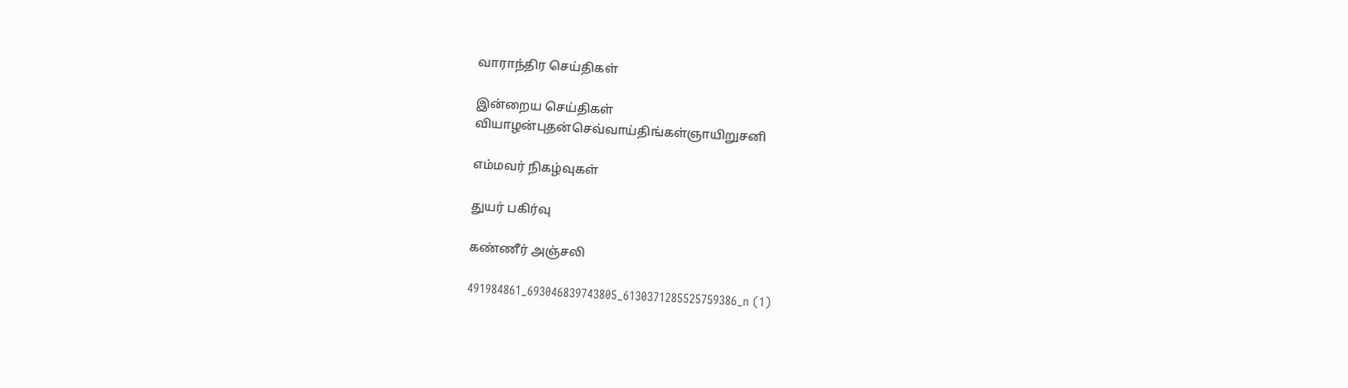வாராந்திர செய்திகள்

இன்றைய செய்திகள்
வியாழன்புதன்செவ்வாய்திங்கள்ஞாயிறுசனி

எம்மவர் நிகழ்வுகள்

துயர் பகிர்வு

கண்ணீர் அஞ்சலி

491984861_693046839743805_6130371285525759386_n (1)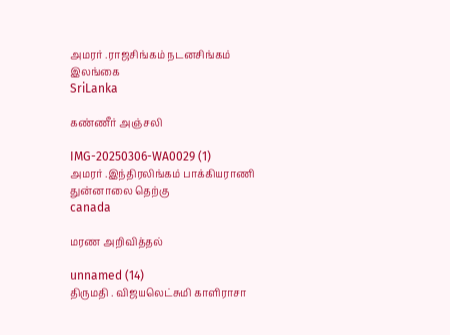அமரர் .ராஜசிங்கம் நடனசிங்கம்
இலங்கை
SriLanka

கண்ணீர் அஞ்சலி

IMG-20250306-WA0029 (1)
அமரர் .இந்திரலிங்கம் பாக்கியராணி
துன்னாலை தெற்கு
canada

மரண அறிவித்தல்

unnamed (14)
திருமதி . விஜயலெட்சுமி காளிராசா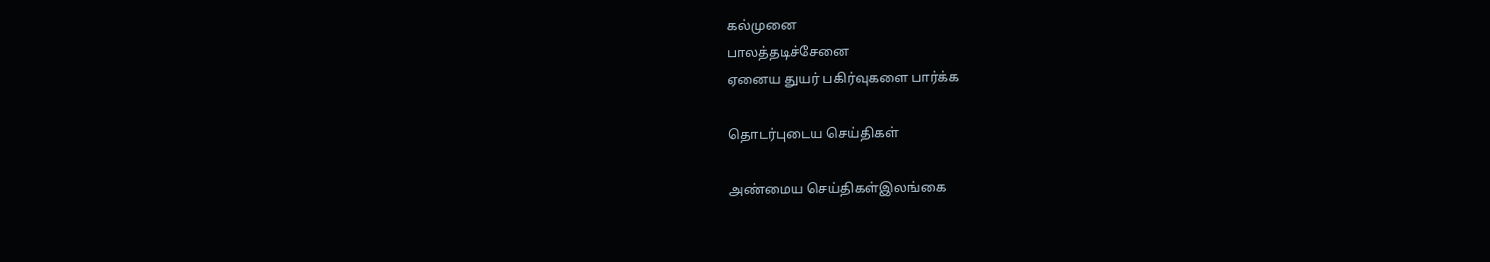கல்முனை
பாலத்தடிச்சேனை
ஏனைய துயர் பகிர்வுகளை பார்க்க

தொடர்புடைய செய்திகள்

அண்மைய செய்திகள்இலங்கை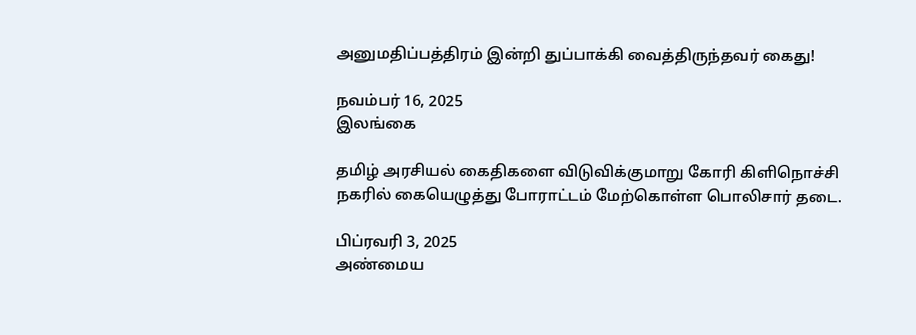அனுமதிப்பத்திரம் இன்றி துப்பாக்கி வைத்திருந்தவர் கைது!

நவம்பர் 16, 2025
இலங்கை

தமிழ் அரசியல் கைதிகளை விடுவிக்குமாறு கோரி கிளிநொச்சி நகரில் கையெழுத்து போராட்டம் மேற்கொள்ள பொலிசார் தடை.

பிப்ரவரி 3, 2025
அண்மைய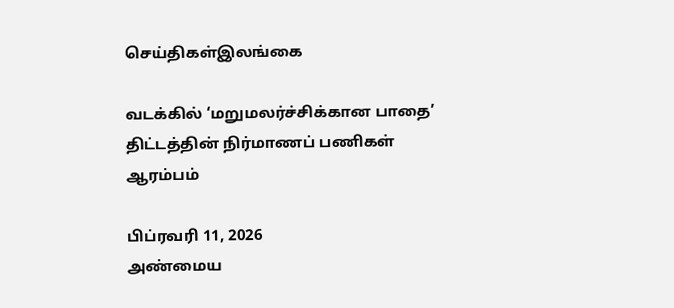செய்திகள்இலங்கை

வடக்கில் ‘மறுமலர்ச்சிக்கான பாதை’ திட்டத்தின் நிர்மாணப் பணிகள் ஆரம்பம்

பிப்ரவரி 11, 2026
அண்மைய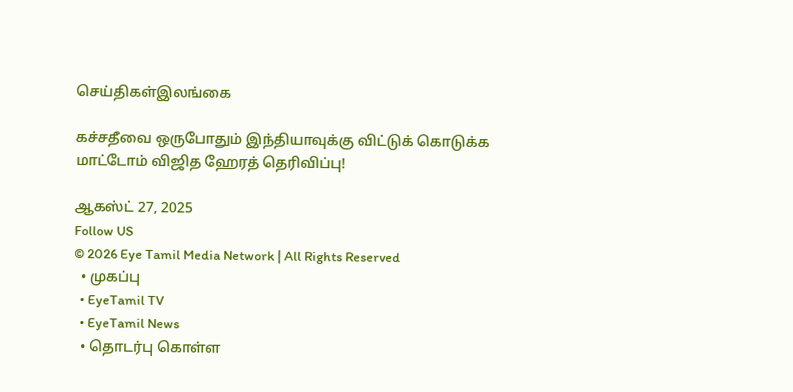செய்திகள்இலங்கை

கச்சதீவை ஒருபோதும் இந்தியாவுக்கு விட்டுக் கொடுக்க மாட்டோம் விஜித ஹேரத் தெரிவிப்பு!

ஆகஸ்ட் 27, 2025
Follow US
© 2026 Eye Tamil Media Network | All Rights Reserved
  • முகப்பு
  • EyeTamil TV
  • EyeTamil News
  • தொடர்பு கொள்ள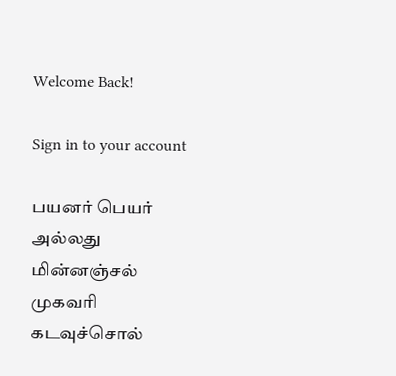Welcome Back!

Sign in to your account

பயனர் பெயர் அல்லது மின்னஞ்சல் முகவரி
கடவுச்சொல்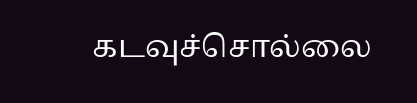கடவுச்சொல்லை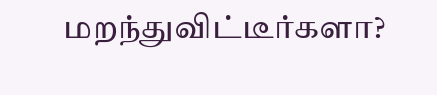மறந்துவிட்டீர்களா?